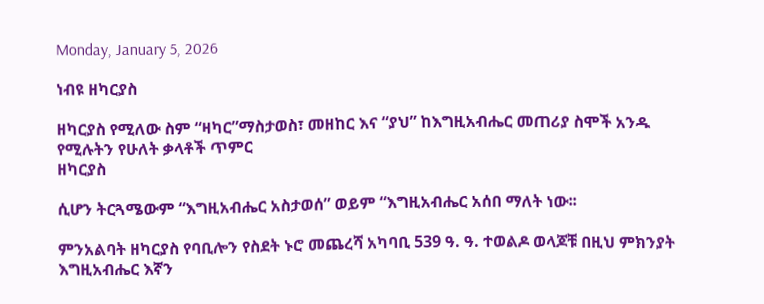Monday, January 5, 2026

ነብዩ ዘካርያስ

ዘካርያስ የሚለው ስም “ዛካር”ማስታወስ፣ መዘከር እና “ያህ” ከእግዚአብሔር መጠሪያ ስሞች አንዱ የሚሉትን የሁለት ቃላቶች ጥምር
ዘካርያስ

ሲሆን ትርጓሜውም “እግዚአብሔር አስታወሰ” ወይም “እግዚአብሔር አሰበ ማለት ነው፡፡

ምንአልባት ዘካርያስ የባቢሎን የስደት ኑሮ መጨረሻ አካባቢ 539 ዓ. ዓ. ተወልዶ ወላጆቹ በዚህ ምክንያት እግዚአብሔር እኛን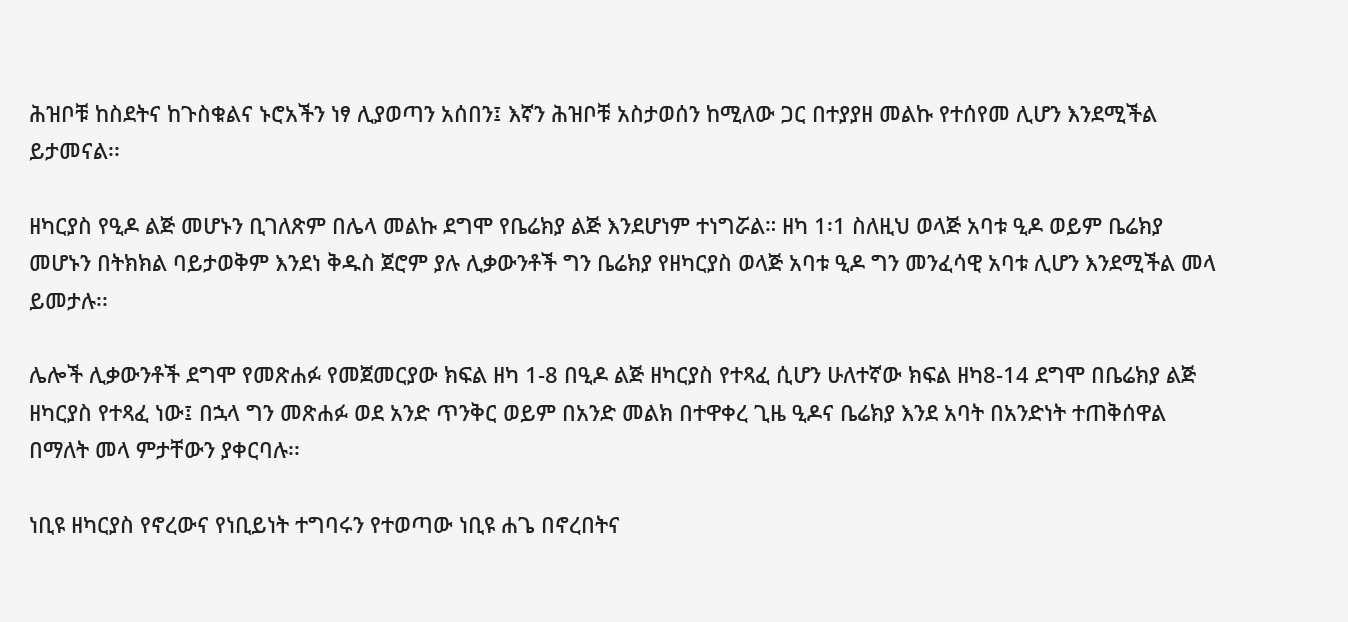ሕዝቦቹ ከስደትና ከጉስቁልና ኑሮአችን ነፃ ሊያወጣን አሰበን፤ እኛን ሕዝቦቹ አስታወሰን ከሚለው ጋር በተያያዘ መልኩ የተሰየመ ሊሆን እንደሚችል ይታመናል፡፡

ዘካርያስ የዒዶ ልጅ መሆኑን ቢገለጽም በሌላ መልኩ ደግሞ የቤሬክያ ልጅ እንደሆነም ተነግሯል። ዘካ 1፡1 ስለዚህ ወላጅ አባቱ ዒዶ ወይም ቤሬክያ መሆኑን በትክክል ባይታወቅም እንደነ ቅዱስ ጀሮም ያሉ ሊቃውንቶች ግን ቤሬክያ የዘካርያስ ወላጅ አባቱ ዒዶ ግን መንፈሳዊ አባቱ ሊሆን እንደሚችል መላ ይመታሉ፡፡

ሌሎች ሊቃውንቶች ደግሞ የመጽሐፉ የመጀመርያው ክፍል ዘካ 1-8 በዒዶ ልጅ ዘካርያስ የተጻፈ ሲሆን ሁለተኛው ክፍል ዘካ8-14 ደግሞ በቤሬክያ ልጅ ዘካርያስ የተጻፈ ነው፤ በኋላ ግን መጽሐፉ ወደ አንድ ጥንቅር ወይም በአንድ መልክ በተዋቀረ ጊዜ ዒዶና ቤሬክያ እንደ አባት በአንድነት ተጠቅሰዋል በማለት መላ ምታቸውን ያቀርባሉ፡፡

ነቢዩ ዘካርያስ የኖረውና የነቢይነት ተግባሩን የተወጣው ነቢዩ ሐጌ በኖረበትና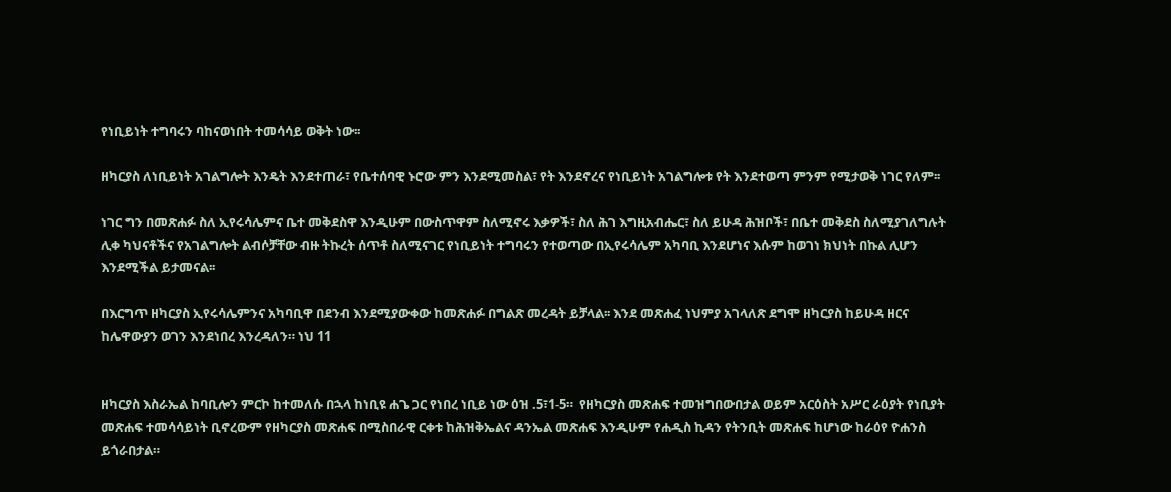የነቢይነት ተግባሩን ባከናወነበት ተመሳሳይ ወቅት ነው፡፡

ዘካርያስ ለነቢይነት አገልግሎት እንዴት እንደተጠራ፣ የቤተሰባዊ ኑሮው ምን እንደሚመስል፣ የት እንደኖረና የነቢይነት አገልግሎቱ የት እንደተወጣ ምንም የሚታወቅ ነገር የለም፡፡

ነገር ግን በመጽሐፉ ስለ ኢየሩሳሌምና ቤተ መቅደስዋ እንዲሁም በውስጥዋም ስለሚኖሩ እቃዎች፣ ስለ ሕገ እግዚአብሔር፣ ስለ ይሁዳ ሕዝቦች፣ በቤተ መቅደስ ስለሚያገለግሉት ሊቀ ካህናቶችና የአገልግሎት ልብሶቻቸው ብዙ ትኩረት ሰጥቶ ስለሚናገር የነቢይነት ተግባሩን የተወጣው በኢየሩሳሌም አካባቢ እንደሆነና እሱም ከወገነ ክህነት በኩል ሊሆን እንደሚችል ይታመናል፡፡

በእርግጥ ዘካርያስ ኢየሩሳሌምንና አካባቢዋ በደንብ እንደሚያውቀው ከመጽሐፉ በግልጽ መረዳት ይቻላል፡፡ እንደ መጽሐፈ ነህምያ አገላለጽ ደግሞ ዘካርያስ ከይሁዳ ዘርና ከሌዋውያን ወገን እንደነበረ እንረዳለን። ነህ 11


ዘካርያስ እስራኤል ከባቢሎን ምርኮ ከተመለሱ በኋላ ከነቢዩ ሐጌ ጋር የነበረ ነቢይ ነው ዕዝ .5፣1-5።  የዘካርያስ መጽሐፍ ተመዝግበውበታል ወይም አርዕስት አሥር ራዕያት የነቢያት መጽሐፍ ተመሳሳይነት ቢኖረውም የዘካርያስ መጽሐፍ በሚስበራዊ ርቀቱ ከሕዝቅኤልና ዳንኤል መጽሐፍ እንዲሁም የሐዲስ ኪዳን የትንቢት መጽሐፍ ከሆነው ከራዕየ ዮሐንስ ይጎራበታል።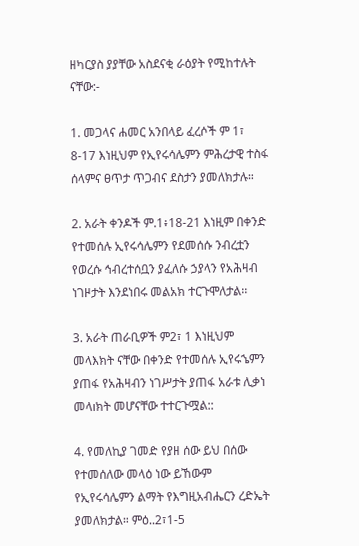ዘካርያስ ያያቸው አስደናቂ ራዕያት የሚከተሉት ናቸው:-

1. መጋላና ሐመር አንበላይ ፈረሶች ም 1፣ 8-17 እነዚህም የኢየሩሳሌምን ምሕረታዊ ተስፋ ሰላምና ፀጥታ ጥጋብና ደስታን ያመለክታሉ።

2. አራት ቀንዶች ም.1፥18-21 እነዚም በቀንድ የተመሰሉ ኢየሩሳሌምን የደመሰሱ ንብረቷን የወረሱ ኅብረተሰቧን ያፈለሱ ኃያላን የአሕዛብ ነገዞታት እንደነበሩ መልአክ ተርጉሞለታል፡፡

3. አራት ጠራቢዎች ም2፣ 1 እነዚህም መላእክት ናቸው በቀንድ የተመሰሉ ኢየሩኄምን ያጠፋ የአሕዛብን ነገሥታት ያጠፋ አራቱ ሊቃነ መላıክት መሆናቸው ተተርጉሟል::

4. የመለኪያ ገመድ የያዘ ሰው ይህ በሰው የተመሰለው መላዕ ነው ይኸውም የኢየሩሳሌምን ልማት የእግዚአብሔርን ረድኤት ያመለክታል። ምዕ..2፣1-5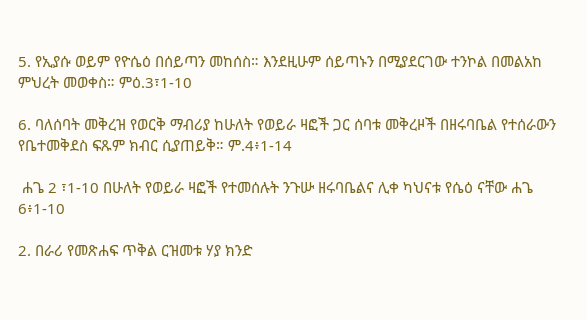5. የኢያሱ ወይም የዮሴዕ በሰይጣን መከሰስ። እንደዚሁም ሰይጣኑን በሚያደርገው ተንኮል በመልአከ ምህረት መወቀስ። ምዕ.3፣1-10

6. ባለሰባት መቅረዝ የወርቅ ማብሪያ ከሁለት የወይራ ዛፎች ጋር ሰባቱ መቅረዞች በዘሩባቤል የተሰራውን የቤተመቅደስ ፍጹም ክብር ሲያጠይቅ። ም.4፥1-14

 ሐጌ 2 ፣1-10 በሁለት የወይራ ዛፎች የተመሰሉት ንጉሡ ዘሩባቤልና ሊቀ ካህናቱ የሴዕ ናቸው ሐጌ 6፥1-10

2. በራሪ የመጽሐፍ ጥቅል ርዝመቱ ሃያ ክንድ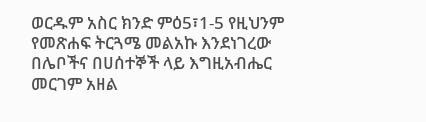ወርዱም አስር ክንድ ምዕ5፣1-5 የዚህንም የመጽሐፍ ትርጓሜ መልአኩ እንደነገረው በሌቦችና በሀሰተኞች ላይ እግዚአብሔር መርገም አዘል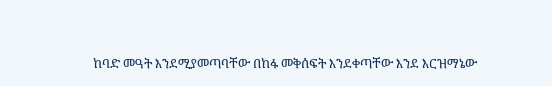ከባድ መዓት እንደሚያመጣባቸው በከፋ መቅሰፍት እንደቀጣቸው እንደ እርዝማኔው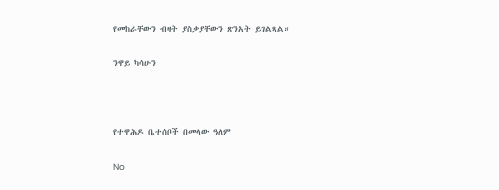የመከራቸውን ብዛት ያስቃያቸውን ጽንአት ይገልጻል።

ንዋይ ካሳሁን



የተዋሕዶ ቤተሰቦች በመላው ዓለም

No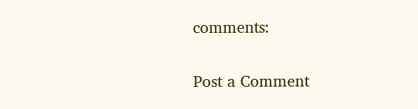comments:

Post a Comment